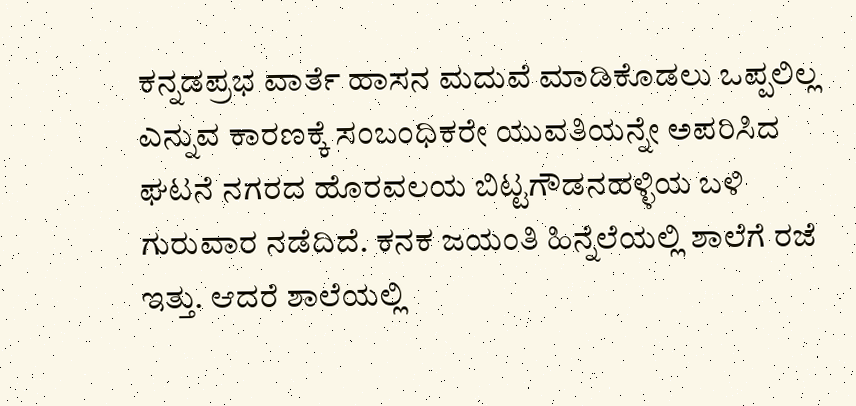ಕನ್ನಡಪ್ರಭ ವಾರ್ತೆ ಹಾಸನ ಮದುವೆ ಮಾಡಿಕೊಡಲು ಒಪ್ಪಲಿಲ್ಲ ಎನ್ನುವ ಕಾರಣಕ್ಕೆ ಸಂಬಂಧಿಕರೇ ಯುವತಿಯನ್ನೇ ಅಪರಿಸಿದ ಘಟನೆ ನಗರದ ಹೊರವಲಯ ಬಿಟ್ಟಗೌಡನಹಳ್ಳಿಯ ಬಳಿ ಗುರುವಾರ ನಡೆದಿದೆ. ಕನಕ ಜಯಂತಿ ಹಿನ್ನೆಲೆಯಲ್ಲಿ ಶಾಲೆಗೆ ರಜೆ ಇತ್ತು. ಆದರೆ ಶಾಲೆಯಲ್ಲಿ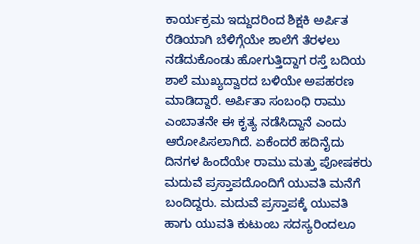ಕಾರ್ಯಕ್ರಮ ಇದ್ದುದರಿಂದ ಶಿಕ್ಷಕಿ ಅರ್ಪಿತ ರೆಡಿಯಾಗಿ ಬೆಳಿಗ್ಗೆಯೇ ಶಾಲೆಗೆ ತೆರಳಲು ನಡೆದುಕೊಂಡು ಹೋಗುತ್ತಿದ್ದಾಗ ರಸ್ತೆ ಬದಿಯ ಶಾಲೆ ಮುಖ್ಯದ್ವಾರದ ಬಳಿಯೇ ಅಪಹರಣ ಮಾಡಿದ್ದಾರೆ. ಅರ್ಪಿತಾ ಸಂಬಂಧಿ ರಾಮು ಎಂಬಾತನೇ ಈ ಕೃತ್ಯ ನಡೆಸಿದ್ದಾನೆ ಎಂದು ಆರೋಪಿಸಲಾಗಿದೆ. ಏಕೆಂದರೆ ಹದಿನೈದು ದಿನಗಳ ಹಿಂದೆಯೇ ರಾಮು ಮತ್ತು ಪೋಷಕರು ಮದುವೆ ಪ್ರಸ್ತಾಪದೊಂದಿಗೆ ಯುವತಿ ಮನೆಗೆ ಬಂದಿದ್ದರು. ಮದುವೆ ಪ್ರಸ್ತಾಪಕ್ಕೆ ಯುವತಿ ಹಾಗು ಯುವತಿ ಕುಟುಂಬ ಸದಸ್ಯರಿಂದಲೂ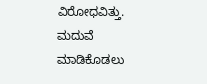ವಿರೋಧವಿತ್ತು. ಮದುವೆ ಮಾಡಿಕೊಡಲು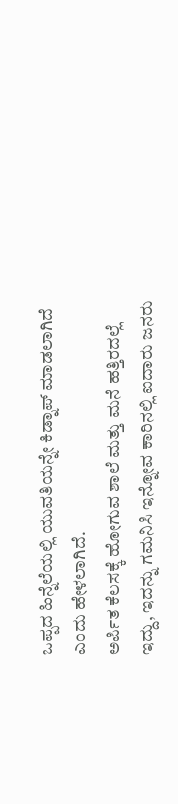ಒಪ್ಪದ ಹಿನ್ನೆಲೆಯಲ್ಲಿ ಯುವತಿಯನ್ನೇ ಕಿಡ್ನಾಪ್ ಮಾಡಲಾಗಿದೆ ಎಂದು ಹೇಳಲಾಗಿದೆ.
ಅರ್ಪಿತ ಕೆಲಸಕ್ಕೆ ಹೋಗುವ ಶಾಲೆ ಮತ್ತು ಮನೆ ಹತ್ತಿರದಲ್ಲೆ ಇದ್ದು, ಇದನ್ನು ಗಮನಿಸಿ ಇನ್ನೋವ ಕಾರಿನಲ್ಲಿ ಐದಾರು ಜನರು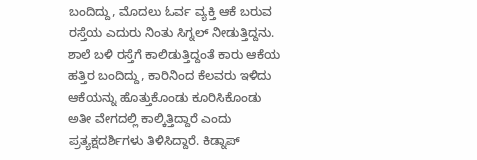ಬಂದಿದ್ದು, ಮೊದಲು ಓರ್ವ ವ್ಯಕ್ತಿ ಆಕೆ ಬರುವ ರಸ್ತೆಯ ಎದುರು ನಿಂತು ಸಿಗ್ನಲ್ ನೀಡುತ್ತಿದ್ದನು. ಶಾಲೆ ಬಳಿ ರಸ್ತೆಗೆ ಕಾಲಿಡುತ್ತಿದ್ದಂತೆ ಕಾರು ಆಕೆಯ ಹತ್ತಿರ ಬಂದಿದ್ದು, ಕಾರಿನಿಂದ ಕೆಲವರು ಇಳಿದು ಆಕೆಯನ್ನು ಹೊತ್ತುಕೊಂಡು ಕೂರಿಸಿಕೊಂಡು ಅತೀ ವೇಗದಲ್ಲಿ ಕಾಲ್ಕಿತ್ತಿದ್ದಾರೆ ಎಂದು ಪ್ರತ್ಯಕ್ಷದರ್ಶಿಗಳು ತಿಳಿಸಿದ್ದಾರೆ. ಕಿಡ್ನಾಪ್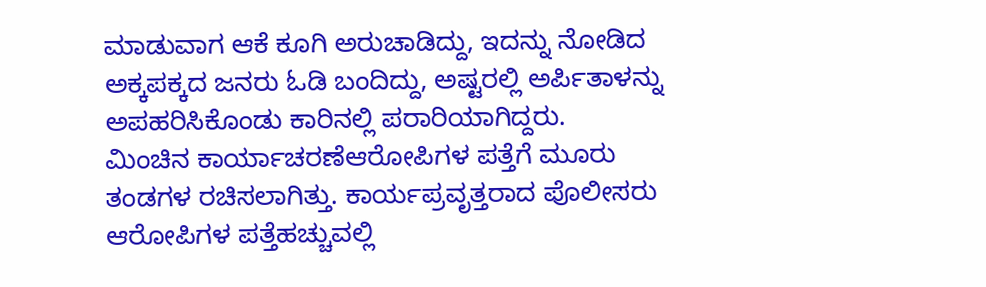ಮಾಡುವಾಗ ಆಕೆ ಕೂಗಿ ಅರುಚಾಡಿದ್ದು, ಇದನ್ನು ನೋಡಿದ ಅಕ್ಕಪಕ್ಕದ ಜನರು ಓಡಿ ಬಂದಿದ್ದು, ಅಷ್ಟರಲ್ಲಿ ಅರ್ಪಿತಾಳನ್ನು ಅಪಹರಿಸಿಕೊಂಡು ಕಾರಿನಲ್ಲಿ ಪರಾರಿಯಾಗಿದ್ದರು.
ಮಿಂಚಿನ ಕಾರ್ಯಾಚರಣೆಆರೋಪಿಗಳ ಪತ್ತೆಗೆ ಮೂರು ತಂಡಗಳ ರಚಿಸಲಾಗಿತ್ತು. ಕಾರ್ಯಪ್ರವೃತ್ತರಾದ ಪೊಲೀಸರು ಆರೋಪಿಗಳ ಪತ್ತೆಹಚ್ಚುವಲ್ಲಿ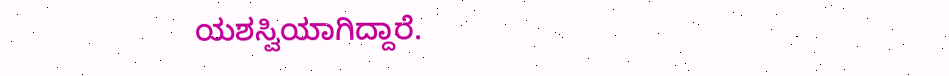ಯಶಸ್ವಿಯಾಗಿದ್ದಾರೆ.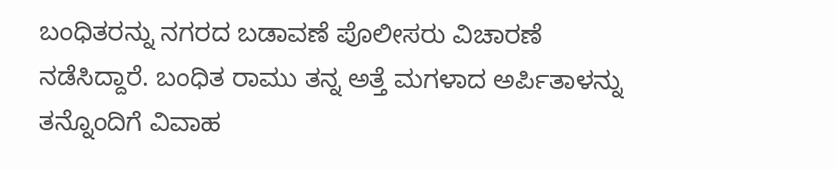ಬಂಧಿತರನ್ನು ನಗರದ ಬಡಾವಣೆ ಪೊಲೀಸರು ವಿಚಾರಣೆ ನಡೆಸಿದ್ದಾರೆ. ಬಂಧಿತ ರಾಮು ತನ್ನ ಅತ್ತೆ ಮಗಳಾದ ಅರ್ಪಿತಾಳನ್ನು ತನ್ನೊಂದಿಗೆ ವಿವಾಹ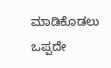ಮಾಡಿಕೊಡಲು ಒಪ್ಪದೇ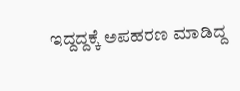ಇದ್ದದ್ದಕ್ಕೆ ಅಪಹರಣ ಮಾಡಿದ್ದ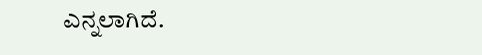ಎನ್ನಲಾಗಿದೆ.